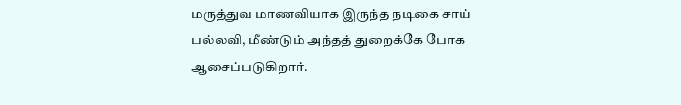மருத்துவ மாணவியாக இருந்த நடிகை சாய் பல்லவி, மீண்டும் அந்தத் துறைக்கே போக ஆசைப்படுகிறார்.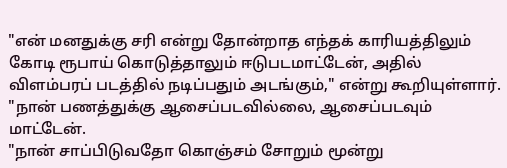"என் மனதுக்கு சரி என்று தோன்றாத எந்தக் காரியத்திலும் கோடி ரூபாய் கொடுத்தாலும் ஈடுபடமாட்டேன், அதில் விளம்பரப் படத்தில் நடிப்பதும் அடங்கும்," என்று கூறியுள்ளார்.
"நான் பணத்துக்கு ஆசைப்படவில்லை, ஆசைப்படவும் மாட்டேன்.
"நான் சாப்பிடுவதோ கொஞ்சம் சோறும் மூன்று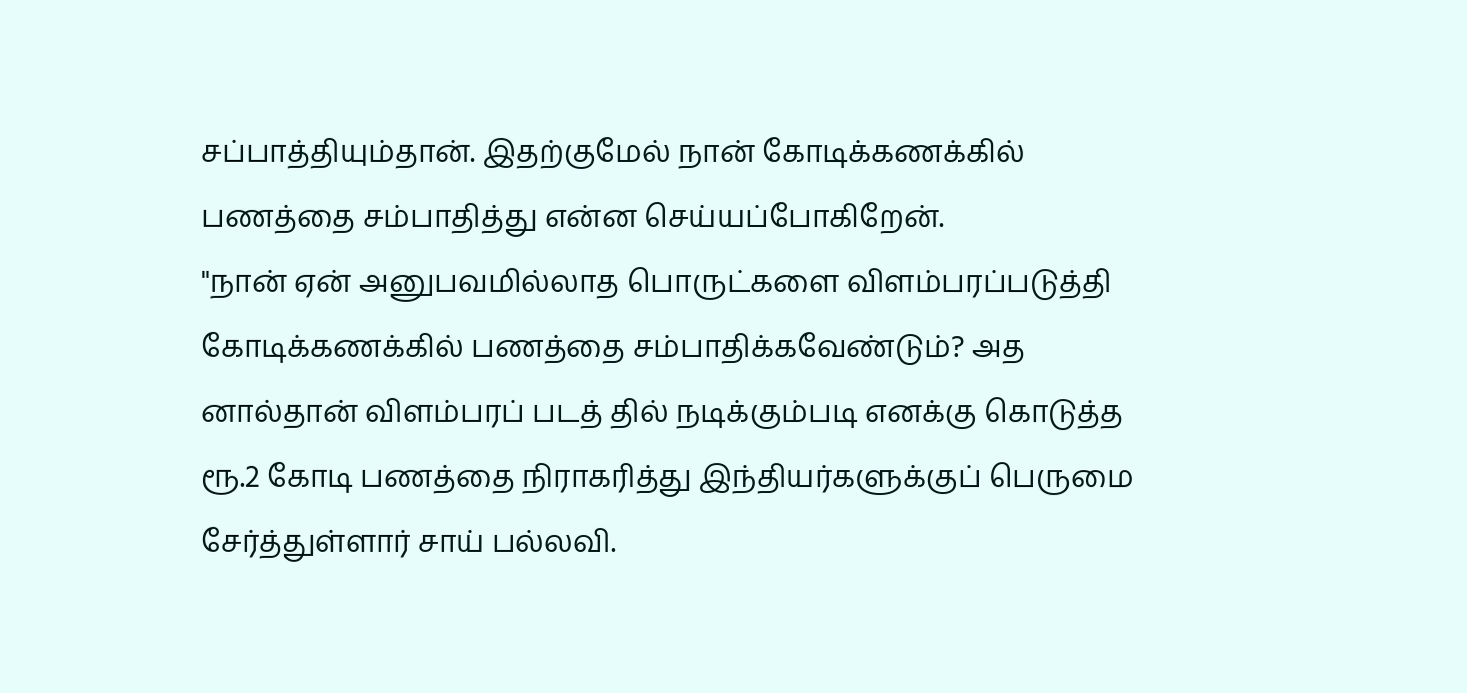சப்பாத்தியும்தான். இதற்குமேல் நான் கோடிக்கணக்கில் பணத்தை சம்பாதித்து என்ன செய்யப்போகிறேன்.
"நான் ஏன் அனுபவமில்லாத பொருட்களை விளம்பரப்படுத்தி கோடிக்கணக்கில் பணத்தை சம்பாதிக்கவேண்டும்? அத னால்தான் விளம்பரப் படத் தில் நடிக்கும்படி எனக்கு கொடுத்த ரூ.2 கோடி பணத்தை நிராகரித்து இந்தியர்களுக்குப் பெருமை சேர்த்துள்ளார் சாய் பல்லவி.